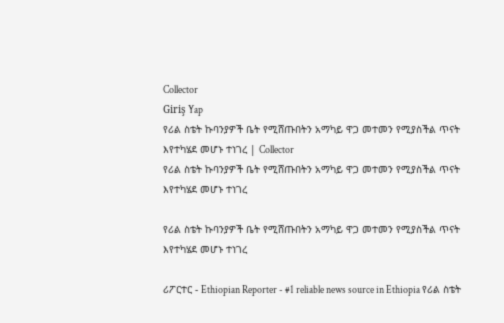Collector
Giriş Yap
የሪል ስቴት ኩባንያዎች ቤት የሚሸጡበትን አማካይ ዋጋ መተመን የሚያስችል ጥናት እየተካሄደ መሆኑ ተነገረ | Collector
የሪል ስቴት ኩባንያዎች ቤት የሚሸጡበትን አማካይ ዋጋ መተመን የሚያስችል ጥናት እየተካሄደ መሆኑ ተነገረ

የሪል ስቴት ኩባንያዎች ቤት የሚሸጡበትን አማካይ ዋጋ መተመን የሚያስችል ጥናት እየተካሄደ መሆኑ ተነገረ

ሪፖርተር - Ethiopian Reporter - #1 reliable news source in Ethiopia የሪል ስቴት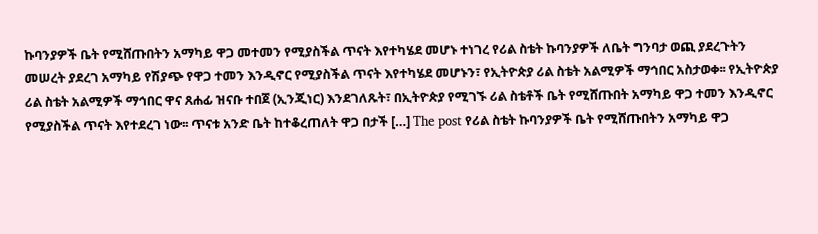ኩባንያዎች ቤት የሚሸጡበትን አማካይ ዋጋ መተመን የሚያስችል ጥናት እየተካሄደ መሆኑ ተነገረ የሪል ስቴት ኩባንያዎች ለቤት ግንባታ ወጪ ያደረጉትን መሠረት ያደረገ አማካይ የሽያጭ የዋጋ ተመን እንዲኖር የሚያስችል ጥናት እየተካሄደ መሆኑን፣ የኢትዮጵያ ሪል ስቴት አልሚዎች ማኅበር አስታወቀ፡፡ የኢትዮጵያ ሪል ስቴት አልሚዎች ማኅበር ዋና ጸሐፊ ዝናቡ ተበጀ (ኢንጂነር) እንደገለጹት፣ በኢትዮጵያ የሚገኙ ሪል ስቴቶች ቤት የሚሸጡበት አማካይ ዋጋ ተመን እንዲኖር የሚያስችል ጥናት እየተደረገ ነው፡፡ ጥናቱ አንድ ቤት ከተቆረጠለት ዋጋ በታች […] The post የሪል ስቴት ኩባንያዎች ቤት የሚሸጡበትን አማካይ ዋጋ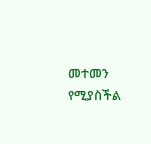መተመን የሚያስችል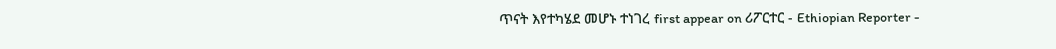ጥናት እየተካሄደ መሆኑ ተነገረ first appear on ሪፖርተር - Ethiopian Reporter -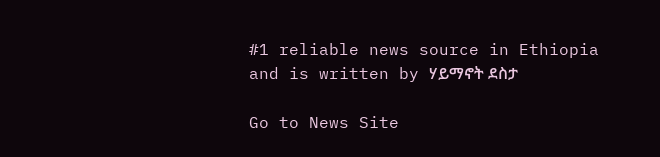#1 reliable news source in Ethiopia and is written by ሃይማኖት ደስታ

Go to News Site